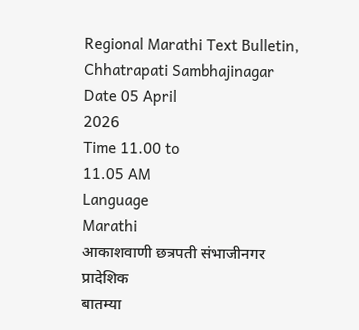Regional Marathi Text Bulletin, Chhatrapati Sambhajinagar
Date 05 April
2026
Time 11.00 to
11.05 AM
Language
Marathi
आकाशवाणी छत्रपती संभाजीनगर
प्रादेशिक
बातम्या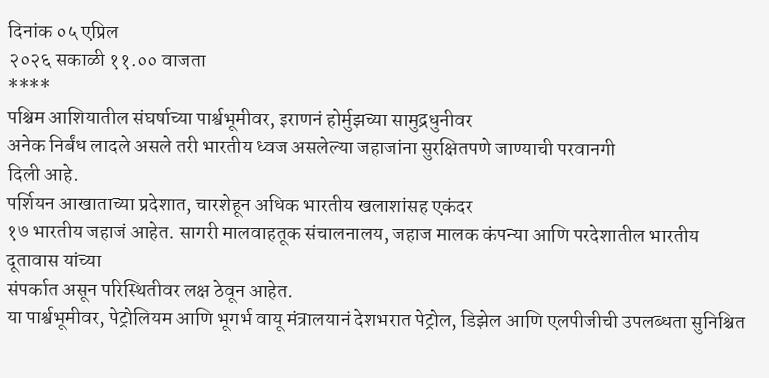दिनांक ०५ एप्रिल
२०२६ सकाळी ११.०० वाजता
****
पश्चिम आशियातील संघर्षाच्या पार्श्वभूमीवर, इराणनं होर्मुझच्या सामुद्रधुनीवर
अनेक निर्बंध लादले असले तरी भारतीय ध्वज असलेल्या जहाजांना सुरक्षितपणे जाण्याची परवानगी
दिली आहे.
पर्शियन आखाताच्या प्रदेशात, चारशेहून अधिक भारतीय खलाशांसह एकंदर
१७ भारतीय जहाजं आहेत. सागरी मालवाहतूक संचालनालय, जहाज मालक कंपन्या आणि परदेशातील भारतीय दूतावास यांच्या
संपर्कात असून परिस्थितीवर लक्ष ठेवून आहेत.
या पार्श्वभूमीवर, पेट्रोलियम आणि भूगर्भ वायू मंत्रालयानं देशभरात पेट्रोल, डिझेल आणि एलपीजीची उपलब्धता सुनिश्चित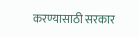करण्यासाठी सरकार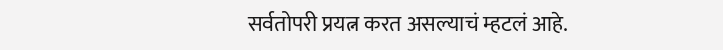सर्वतोपरी प्रयत्न करत असल्याचं म्हटलं आहे.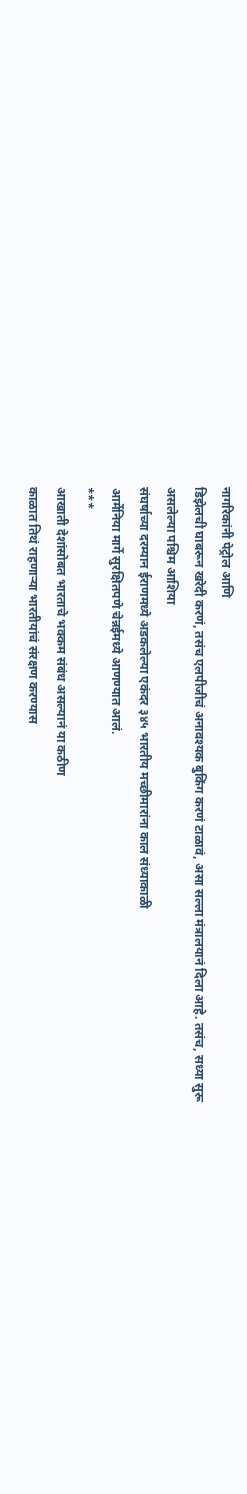नागरिकांनी पेट्रोल आणि
डिझेलची घाबरून खरेदी करणं, तसंच एलपीजीचं अनावश्यक बुकिंग करणं टाळावं, असा सल्ला मंत्रालयानं दिला आहे. तसंच, सध्या सुरू असलेल्या पश्चिम आशिया
संघर्षाच्या दरम्यान ईराणमध्ये अडकलेल्या एकंदर ३४५ भारतीय मच्छीमारांना काल संध्याकाळी
आर्मेनिया मार्गे सुरक्षितपणे चेन्नईमध्ये आणण्यात आलं.
***
आखाती देशांसोबत भारताचे भक्कम संबंध असल्यानं या कठीण
काळात तिथं राहणाऱ्या भारतीयांचं संरक्षण करण्यास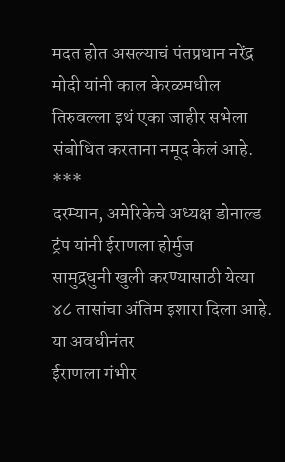मदत होत असल्याचं पंतप्रधान नरेंद्र
मोदी यांनी काल केरळमधील तिरुवल्ला इथं एका जाहीर सभेला संबोधित करताना नमूद केलं आहे.
***
दरम्यान, अमेरिकेचे अध्यक्ष डोनाल्ड ट्रंप यांनी ईराणला होर्मुज
सामुद्रधुनी खुली करण्यासाठी येत्या ४८ तासांचा अंतिम इशारा दिला आहे. या अवधीनंतर
ईराणला गंभीर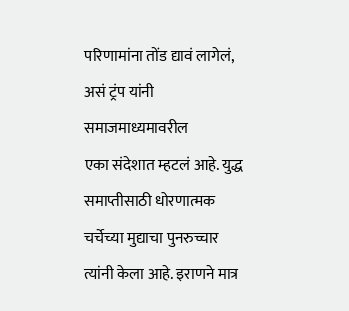परिणामांना तोंड द्यावं लागेलं, असं ट्रंप यांनी समाजमाध्यमावरील
एका संदेशात म्हटलं आहे. युद्ध समाप्तीसाठी धोरणात्मक चर्चेच्या मुद्याचा पुनरुच्चार
त्यांनी केला आहे. इराणने मात्र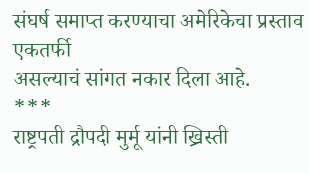संघर्ष समाप्त करण्याचा अमेरिकेचा प्रस्ताव एकतर्फी
असल्याचं सांगत नकार दिला आहे.
***
राष्ट्रपती द्रौपदी मुर्मू यांनी ख्रिस्ती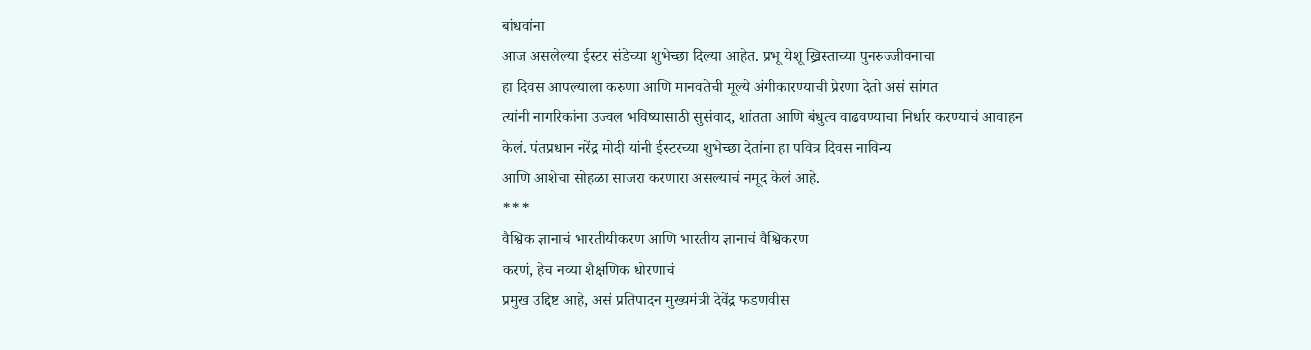बांधवांना
आज असलेल्या ईस्टर संडेच्या शुभेच्छा दिल्या आहेत. प्रभू येशू ख्रिस्ताच्या पुनरुज्जीवनाचा
हा दिवस आपल्याला करुणा आणि मानवतेची मूल्ये अंगीकारण्याची प्रेरणा देतो असं सांगत
त्यांनी नागरिकांना उज्वल भविष्यासाठी सुसंवाद, शांतता आणि बंधुत्व वाढवण्याचा निर्धार करण्याचं आवाहन
केलं. पंतप्रधान नरेंद्र मोदी यांनी ईस्टरच्या शुभेच्छा देतांना हा पवित्र दिवस नाविन्य
आणि आशेचा सोहळा साजरा करणारा असल्याचं नमूद केलं आहे.
***
वैश्विक ज्ञानाचं भारतीयीकरण आणि भारतीय ज्ञानाचं वैश्विकरण
करणं, हेच नव्या शैक्षणिक धोरणाचं
प्रमुख उद्दिष्ट आहे, असं प्रतिपादन मुख्यमंत्री देवेंद्र फडणवीस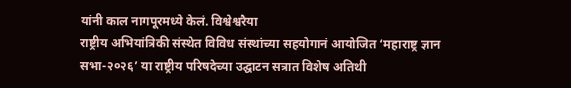यांनी काल नागपूरमध्ये केलं. विश्वेश्वरैया
राष्ट्रीय अभियांत्रिकी संस्थेत विविध संस्थांच्या सहयोगानं आयोजित ‘महाराष्ट्र ज्ञान
सभा-२०२६’ या राष्ट्रीय परिषदेच्या उद्घाटन सत्रात विशेष अतिथी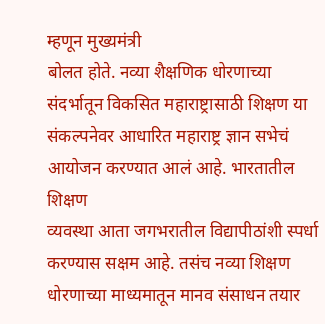म्हणून मुख्यमंत्री
बोलत होते. नव्या शैक्षणिक धोरणाच्या संदर्भातून विकसित महाराष्ट्रासाठी शिक्षण या
संकल्पनेवर आधारित महाराष्ट्र ज्ञान सभेचं आयोजन करण्यात आलं आहे. भारतातील शिक्षण
व्यवस्था आता जगभरातील विद्यापीठांशी स्पर्धा करण्यास सक्षम आहे. तसंच नव्या शिक्षण
धोरणाच्या माध्यमातून मानव संसाधन तयार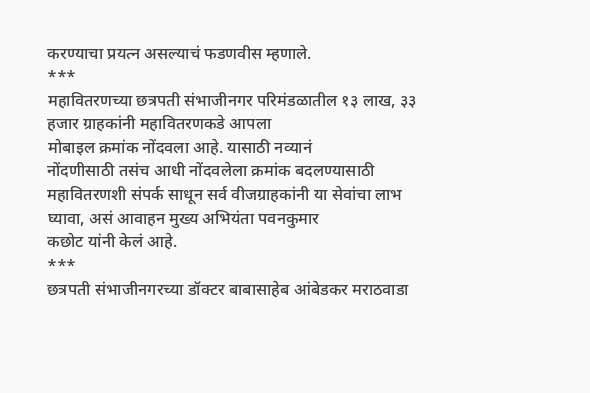करण्याचा प्रयत्न असल्याचं फडणवीस म्हणाले.
***
महावितरणच्या छत्रपती संभाजीनगर परिमंडळातील १३ लाख, ३३ हजार ग्राहकांनी महावितरणकडे आपला
मोबाइल क्रमांक नोंदवला आहे. यासाठी नव्यानं
नोंदणीसाठी तसंच आधी नोंदवलेला क्रमांक बदलण्यासाठी महावितरणशी संपर्क साधून सर्व वीजग्राहकांनी या सेवांचा लाभ घ्यावा, असं आवाहन मुख्य अभियंता पवनकुमार
कछोट यांनी केलं आहे.
***
छत्रपती संभाजीनगरच्या डॉक्टर बाबासाहेब आंबेडकर मराठवाडा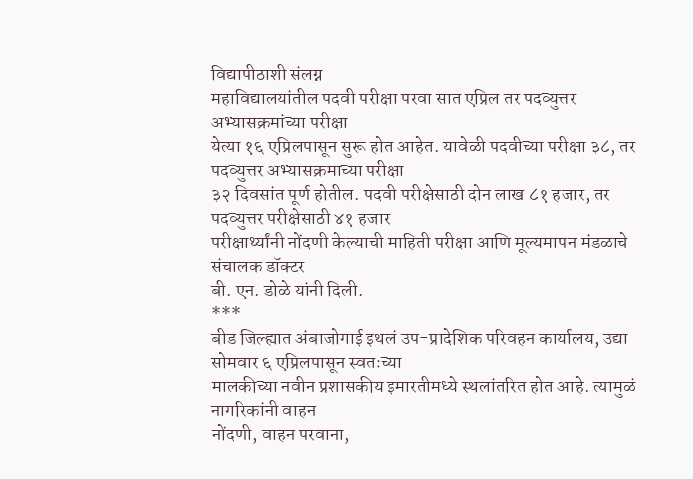विद्यापीठाशी संलग्न
महाविद्यालयांतील पदवी परीक्षा परवा सात एप्रिल तर पदव्युत्तर अभ्यासक्रमांच्या परीक्षा
येत्या १६ एप्रिलपासून सुरू होत आहेत. यावेळी पदवीच्या परीक्षा ३८, तर पदव्युत्तर अभ्यासक्रमाच्या परीक्षा
३२ दिवसांत पूर्ण होतील. पदवी परीक्षेसाठी दोन लाख ८१ हजार, तर पदव्युत्तर परीक्षेसाठी ४१ हजार
परीक्षार्थ्यांनी नोंदणी केल्याची माहिती परीक्षा आणि मूल्यमापन मंडळाचे संचालक डॉक्टर
बी. एन. डोळे यांनी दिली.
***
बीड जिल्ह्यात अंबाजोगाई इथलं उप-प्रादेशिक परिवहन कार्यालय, उद्या सोमवार ६ एप्रिलपासून स्वतःच्या
मालकीच्या नवीन प्रशासकीय इमारतीमध्ये स्थलांतरित होत आहे. त्यामुळं नागरिकांनी वाहन
नोंदणी, वाहन परवाना,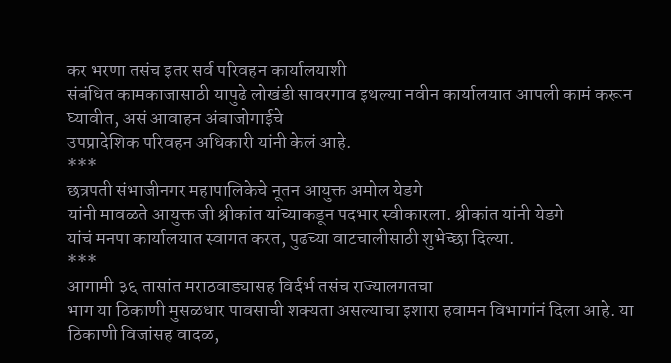कर भरणा तसंच इतर सर्व परिवहन कार्यालयाशी
संबंधित कामकाजासाठी यापुढे लोखंडी सावरगाव इथल्या नवीन कार्यालयात आपली कामं करून
घ्यावीत, असं आवाहन अंबाजोगाईचे
उपप्रादेशिक परिवहन अधिकारी यांनी केलं आहे.
***
छत्रपती संभाजीनगर महापालिकेचे नूतन आयुक्त अमोल येडगे
यांनी मावळते आयुक्त जी श्रीकांत यांच्याकडून पदभार स्वीकारला. श्रीकांत यांनी येडगे
यांचं मनपा कार्यालयात स्वागत करत, पुढच्या वाटचालीसाठी शुभेच्छा दिल्या.
***
आगामी ३६ तासांत मराठवाड्यासह विर्दर्भ तसंच राज्यालगतचा
भाग या ठिकाणी मुसळधार पावसाची शक्यता असल्याचा इशारा हवामन विभागांनं दिला आहे. या ठिकाणी विजांसह वादळ,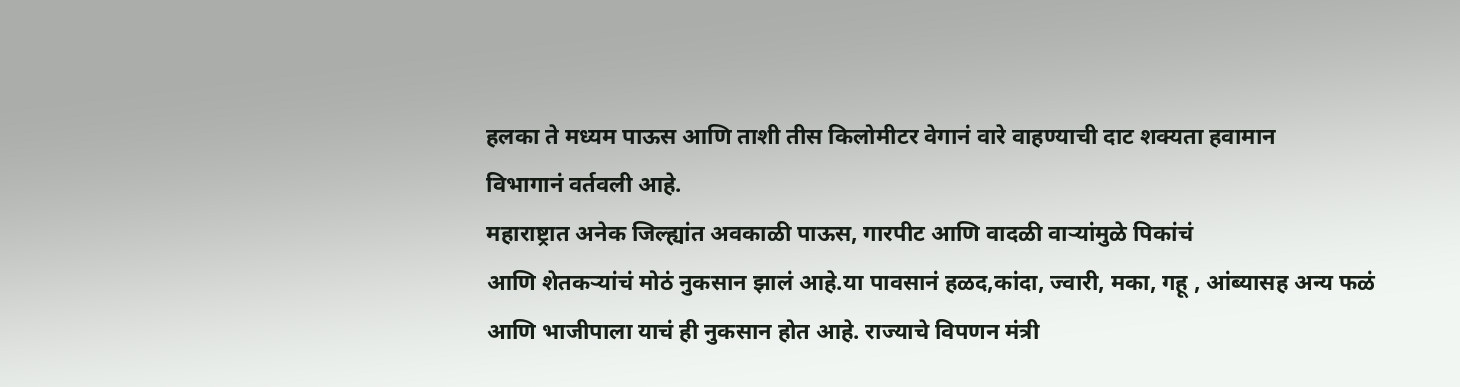हलका ते मध्यम पाऊस आणि ताशी तीस किलोमीटर वेगानं वारे वाहण्याची दाट शक्यता हवामान
विभागानं वर्तवली आहे.
महाराष्ट्रात अनेक जिल्ह्यांत अवकाळी पाऊस, गारपीट आणि वादळी वाऱ्यांमुळे पिकांचं
आणि शेतकऱ्यांचं मोठं नुकसान झालं आहे.या पावसानं हळद,कांदा, ज्वारी, मका, गहू , आंब्यासह अन्य फळं आणि भाजीपाला याचं ही नुकसान होत आहे. राज्याचे विपणन मंत्री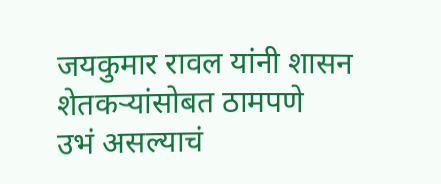जयकुमार रावल यांनी शासन शेतकऱ्यांसोबत ठामपणे
उभं असल्याचं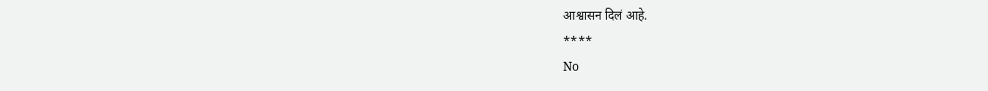आश्वासन दिलं आहे.
****
No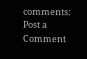comments:
Post a Comment